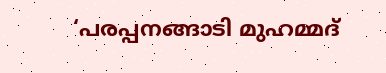‘പരപ്പനങ്ങാടി മുഹമ്മദ്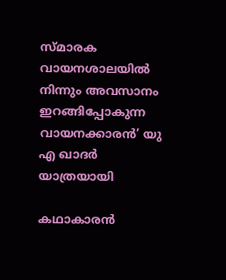സ്മാരക വായനശാലയില്‍ നിന്നും അവസാനം ഇറങ്ങിപ്പോകുന്ന വായനക്കാരന്‍’ യു എ ഖാദര്‍ യാത്രയായി

കഥാകാരന്‍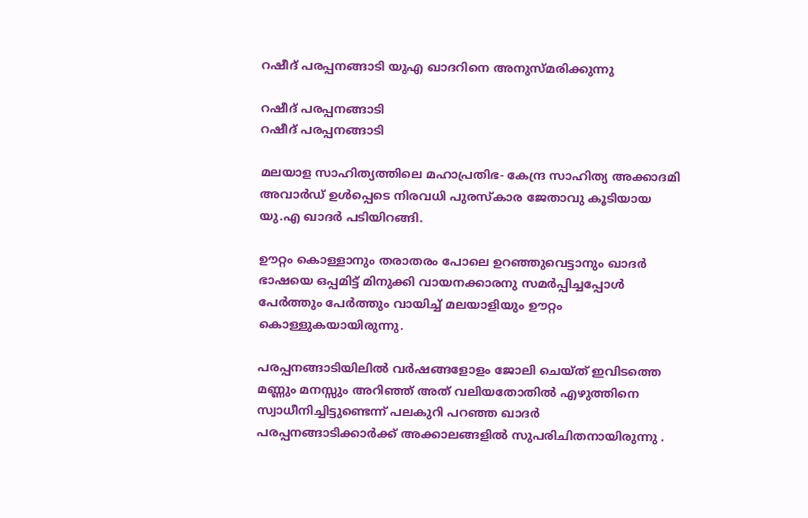റഷീദ് പരപ്പനങ്ങാടി യുഎ ഖാദറിനെ അനുസ്മരിക്കുന്നു

റഷീദ് പരപ്പനങ്ങാടി
റഷീദ് പരപ്പനങ്ങാടി

മലയാള സാഹിത്യത്തിലെ മഹാപ്രതിഭ- കേന്ദ്ര സാഹിത്യ അക്കാദമി അവാര്‍ഡ് ഉള്‍പ്പെടെ നിരവധി പുരസ്‌കാര ജേതാവു കൂടിയായ യു.എ ഖാദര്‍ പടിയിറങ്ങി.

ഊറ്റം കൊള്ളാനും തരാതരം പോലെ ഉറഞ്ഞുവെട്ടാനും ഖാദര്‍ ഭാഷയെ ഒപ്പമിട്ട് മിനുക്കി വായനക്കാരനു സമര്‍പ്പിച്ചപ്പോള്‍ പേര്‍ത്തും പേര്‍ത്തും വായിച്ച് മലയാളിയും ഊറ്റം കൊള്ളുകയായിരുന്നു.

പരപ്പനങ്ങാടിയിലില്‍ വര്‍ഷങ്ങളോളം ജോലി ചെയ്ത് ഇവിടത്തെ മണ്ണും മനസ്സും അറിഞ്ഞ് അത് വലിയതോതില്‍ എഴുത്തിനെ സ്വാധീനിച്ചിട്ടുണ്ടെന്ന് പലകുറി പറഞ്ഞ ഖാദര്‍ പരപ്പനങ്ങാടിക്കാര്‍ക്ക് അക്കാലങ്ങളില്‍ സുപരിചിതനായിരുന്നു .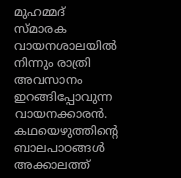മുഹമ്മദ് സ്മാരക വായനശാലയില്‍ നിന്നും രാത്രി അവസാനം ഇറങ്ങിപ്പോവുന്ന വായനക്കാരന്‍. കഥയെഴുത്തിന്റെ ബാലപാഠങ്ങള്‍ അക്കാലത്ത്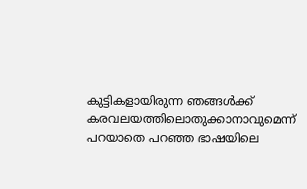കുട്ടികളായിരുന്ന ഞങ്ങള്‍ക്ക് കരവലയത്തിലൊതുക്കാനാവുമെന്ന് പറയാതെ പറഞ്ഞ ഭാഷയിലെ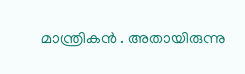മാന്ത്രികന്‍ . അതായിരുന്നു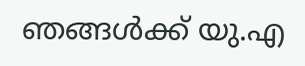ഞങ്ങള്‍ക്ക് യു.എ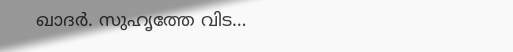ഖാദര്‍. സുഹൃത്തേ വിട…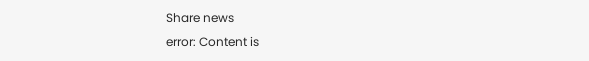Share news
error: Content is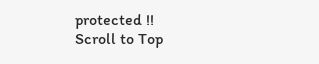protected !!
Scroll to Top